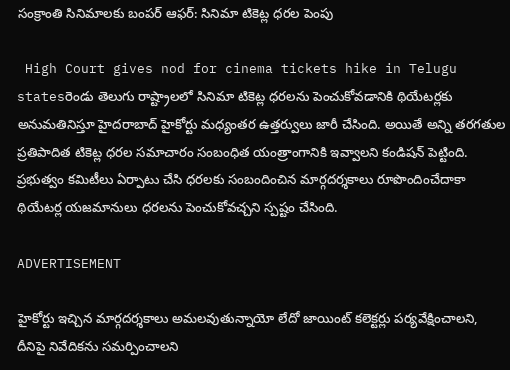సంక్రాంతి సినిమాలకు బంపర్ ఆఫర్: సినిమా టికెట్ల ధరల పెంపు

 High Court gives nod for cinema tickets hike in Telugu statesరెండు తెలుగు రాష్ట్రాలలో సినిమా టికెట్ల ధరలను పెంచుకోవడానికి థియేటర్లకు అనుమతినిస్తూ హైదరాబాద్ హైకోర్టు మధ్యంతర ఉత్తర్వులు జారీ చేసింది. అయితే అన్ని తరగతుల ప్రతిపాదిత టికెట్ల ధరల సమాచారం సంబంధిత యంత్రాంగానికి ఇవ్వాలని కండిషన్ పెట్టింది. ప్రభుత్వం కమిటీలు ఏర్పాటు చేసి ధరలకు సంబందించిన మార్గదర్శకాలు రూపొందించేదాకా థియేటర్ల యజమానులు ధరలను పెంచుకోవచ్చని స్పష్టం చేసింది.

ADVERTISEMENT

హైకోర్టు ఇచ్చిన మార్గదర్శకాలు అమలవుతున్నాయో లేదో జాయింట్‌ కలెక్టర్లు పర్యవేక్షించాలని, దీనిపై నివేదికను సమర్పించాలని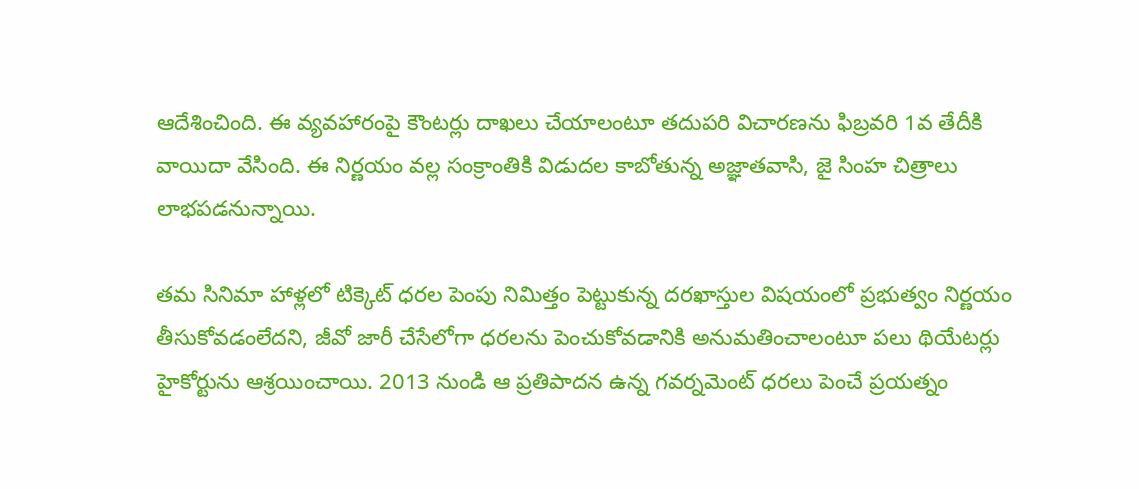ఆదేశించింది. ఈ వ్యవహారంపై కౌంటర్లు దాఖలు చేయాలంటూ తదుపరి విచారణను ఫిబ్రవరి 1వ తేదీకి వాయిదా వేసింది. ఈ నిర్ణయం వల్ల సంక్రాంతికి విడుదల కాబోతున్న అజ్ఞాతవాసి, జై సింహ చిత్రాలు లాభపడనున్నాయి.

తమ సినిమా హాళ్లలో టిక్కెట్‌ ధరల పెంపు నిమిత్తం పెట్టుకున్న దరఖాస్తుల విషయంలో ప్రభుత్వం నిర్ణయం తీసుకోవడంలేదని, జీవో జారీ చేసేలోగా ధరలను పెంచుకోవడానికి అనుమతించాలంటూ పలు థియేటర్లు హైకోర్టును ఆశ్రయించాయి. 2013 నుండి ఆ ప్రతిపాదన ఉన్న గవర్నమెంట్ ధరలు పెంచే ప్రయత్నం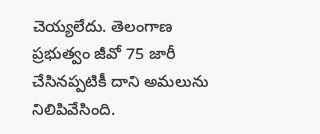చెయ్యలేదు. తెలంగాణ ప్రభుత్వం జీవో 75 జారీ చేసినప్పటికీ దాని అమలును నిలిపివేసింది.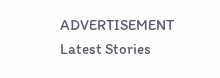ADVERTISEMENT
Latest Stories